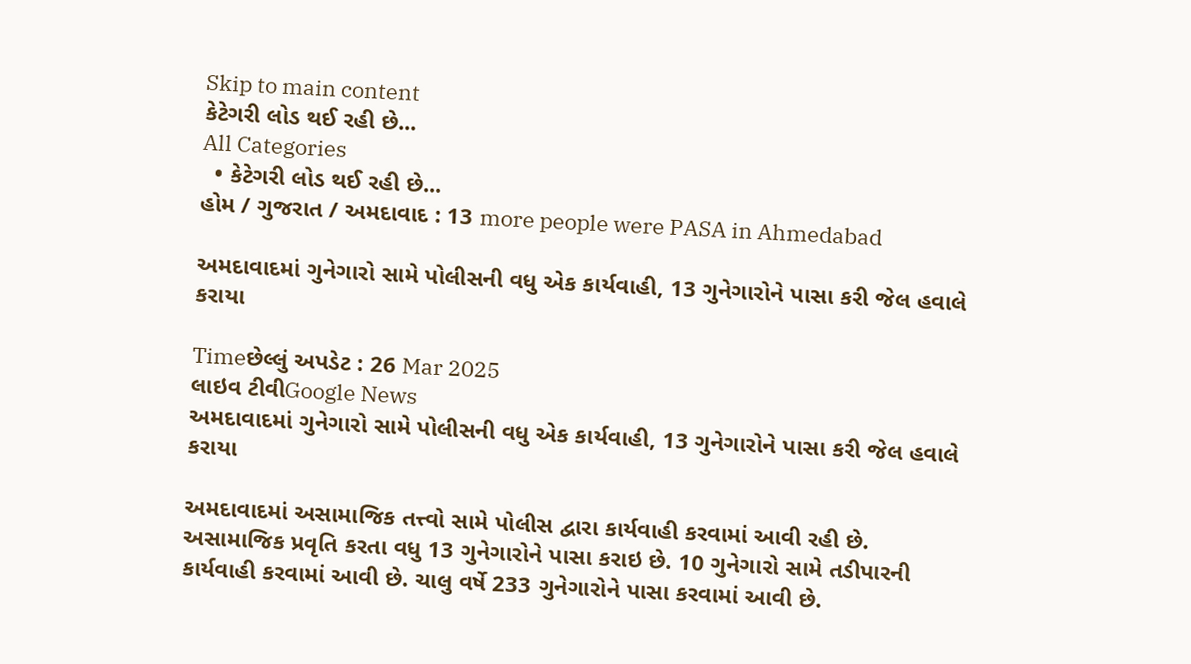Skip to main content
કેટેગરી લોડ થઈ રહી છે...
All Categories
  • કેટેગરી લોડ થઈ રહી છે...
હોમ / ગુજરાત / અમદાવાદ : 13 more people were PASA in Ahmedabad

અમદાવાદમાં ગુનેગારો સામે પોલીસની વધુ એક કાર્યવાહી, 13 ગુનેગારોને પાસા કરી જેલ હવાલે કરાયા

Timeછેલ્લું અપડેટ : 26 Mar 2025
લાઇવ ટીવીGoogle News
અમદાવાદમાં ગુનેગારો સામે પોલીસની વધુ એક કાર્યવાહી, 13 ગુનેગારોને પાસા કરી જેલ હવાલે કરાયા

અમદાવાદમાં અસામાજિક તત્ત્વો સામે પોલીસ દ્વારા કાર્યવાહી કરવામાં આવી રહી છે. અસામાજિક પ્રવૃતિ કરતા વધુ 13 ગુનેગારોને પાસા કરાઇ છે. 10 ગુનેગારો સામે તડીપારની કાર્યવાહી કરવામાં આવી છે. ચાલુ વર્ષે 233 ગુનેગારોને પાસા કરવામાં આવી છે.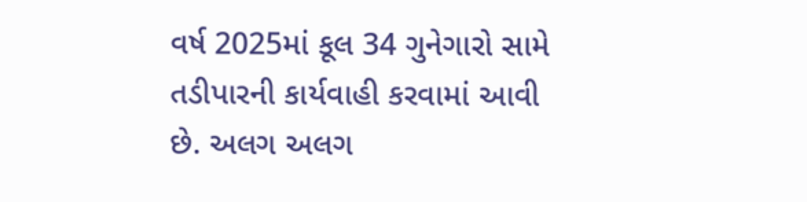વર્ષ 2025માં કૂલ 34 ગુનેગારો સામે તડીપારની કાર્યવાહી કરવામાં આવી છે. અલગ અલગ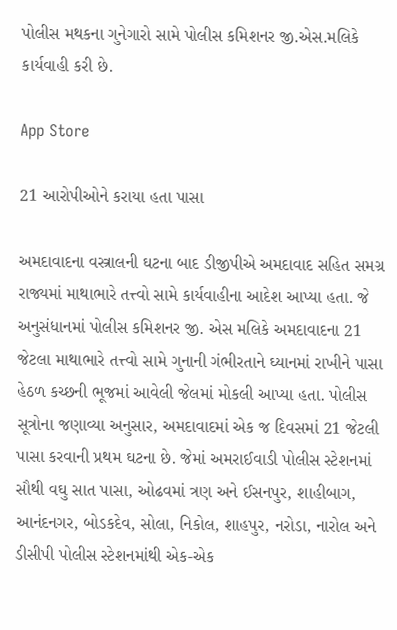પોલીસ મથકના ગુનેગારો સામે પોલીસ કમિશનર જી.એસ.મલિકે કાર્યવાહી કરી છે.

App Store

21 આરોપીઓને કરાયા હતા પાસા

અમદાવાદના વસ્ત્રાલની ઘટના બાદ ડીજીપીએ અમદાવાદ સહિત સમગ્ર રાજ્યમાં માથાભારે તત્ત્વો સામે કાર્યવાહીના આદેશ આપ્યા હતા. જે અનુસંધાનમાં પોલીસ કમિશનર જી. એસ મલિકે અમદાવાદના 21 જેટલા માથાભારે તત્ત્વો સામે ગુનાની ગંભીરતાને ઘ્યાનમાં રાખીને પાસા હેઠળ કચ્છની ભૂજમાં આવેલી જેલમાં મોકલી આપ્યા હતા. પોલીસ સૂત્રોના જણાવ્યા અનુસાર, અમદાવાદમાં એક જ દિવસમાં 21 જેટલી પાસા કરવાની પ્રથમ ઘટના છે. જેમાં અમરાઈવાડી પોલીસ સ્ટેશનમાં સૌથી વઘુ સાત પાસા, ઓઢવમાં ત્રણ અને ઈસનપુર, શાહીબાગ, આનંદનગર, બોડકદેવ, સોલા, નિકોલ, શાહપુર, નરોડા, નારોલ અને ડીસીપી પોલીસ સ્ટેશનમાંથી એક-એક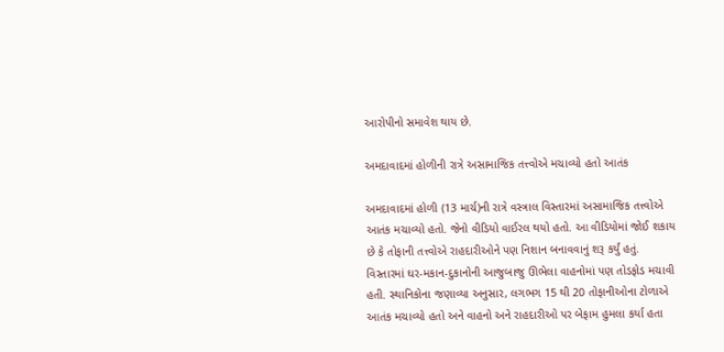આરોપીનો સમાવેશ થાય છે.

અમદાવાદમાં હોળીની રાત્રે અસામાજિક તત્ત્વોએ મચાવ્યો હતો આતંક

અમદાવાદમાં હોળી (13 માર્ચ)ની રાત્રે વસ્ત્રાલ વિસ્તારમાં અસામાજિક તત્ત્વોએ આતંક મચાવ્યો હતો. જેનો વીડિયો વાઈરલ થયો હતો. આ વીડિયોમાં જોઈ શકાય છે કે તોફાની તત્ત્વોએ રાહદારીઓને પણ નિશાન બનાવવાનું શરૂ કર્યું હતું. વિસ્તારમાં ઘર-મકાન-દુકાનોની આજુબાજુ ઊભેલા વાહનોમાં પણ તોડફોડ મચાવી હતી. સ્થાનિકોના જણાવ્યા અનુસાર, લગભગ 15 થી 20 તોફાનીઓના ટોળાએ આતંક મચાવ્યો હતો અને વાહનો અને રાહદારીઓ પર બેફામ હુમલા કર્યા હતા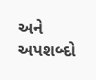અને અપશબ્દો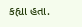કહ્યા હતા.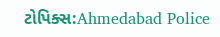ટોપિક્સ:Ahmedabad Police